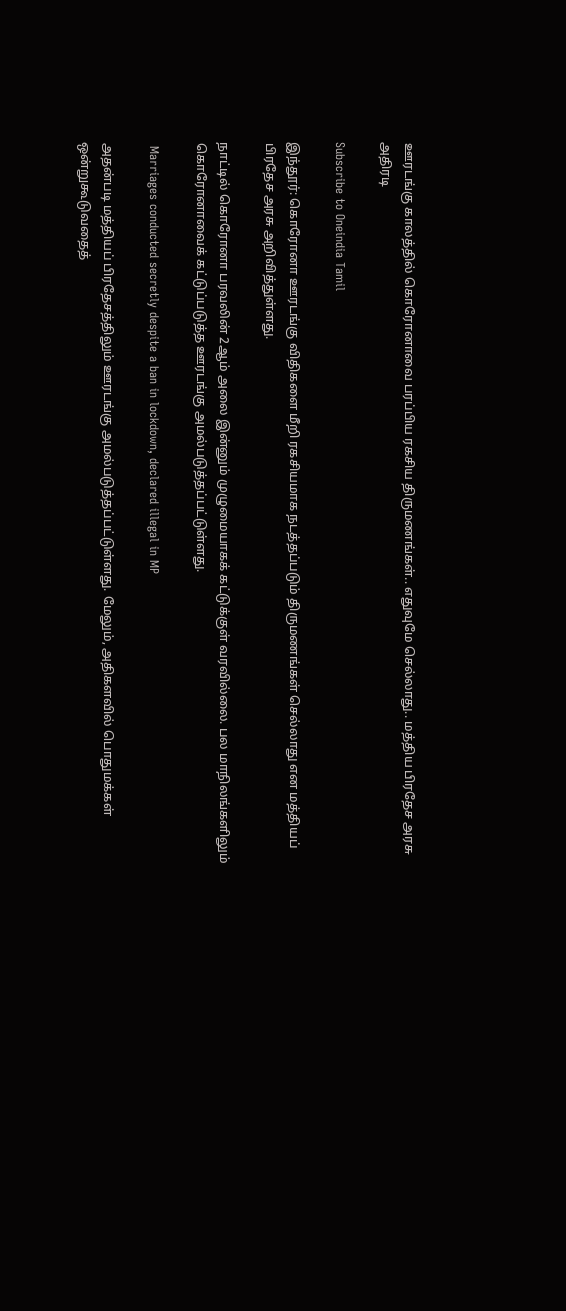ஊரடங்கு காலத்தில் கொரோனாவை பரப்பிய ரகசிய திருமணங்கள்.. எதுவுமே செல்லாது.. மத்திய பிரதேச அரசு அதிரடி

Subscribe to Oneindia Tamil

இந்தூர்: கொரோனா ஊரடங்கு விதிகளை மீறி ரகசியமாக நடத்தப்படும் திருமணங்கள் செல்லாது என மத்தியப் பிரதேச அரசு அறிவித்துள்ளது.

நாட்டில் கொரோனா பரவலின் 2ஆம் அலை இன்னும் முழுமையாகக் கட்டுக்குள் வரவில்லை. பல மாநிலங்களிலும் கொரோனாவைக் கட்டுப்படுத்த ஊரடங்கு அமல்படுத்தப்பட்டுள்ளது.

 Marriages conducted secretly despite a ban in lockdown, declared illegal in MP

அதன்படி மத்தியப் பிரதேசத்திலும் ஊரடங்கு அமல்படுத்தப்பட்டுள்ளது. மேலும், அதிகளவில் பொதுமக்கள் ஒன்றுகூடுவதைத்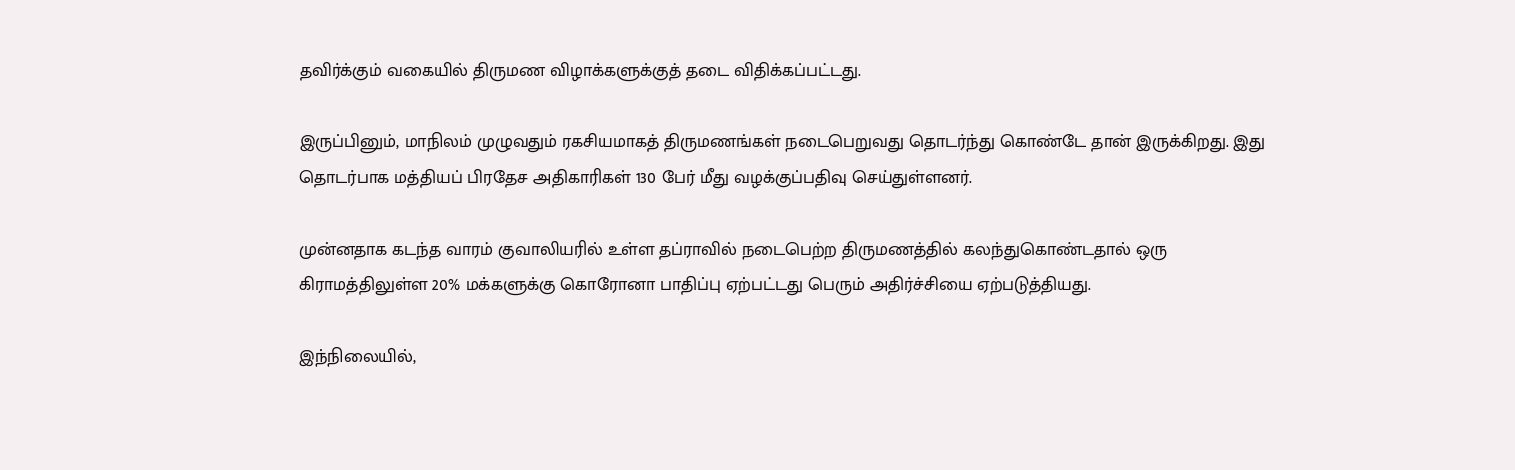தவிர்க்கும் வகையில் திருமண விழாக்களுக்குத் தடை விதிக்கப்பட்டது.

இருப்பினும், மாநிலம் முழுவதும் ரகசியமாகத் திருமணங்கள் நடைபெறுவது தொடர்ந்து கொண்டே தான் இருக்கிறது. இது தொடர்பாக மத்தியப் பிரதேச அதிகாரிகள் 130 பேர் மீது வழக்குப்பதிவு செய்துள்ளனர்.

முன்னதாக கடந்த வாரம் குவாலியரில் உள்ள தப்ராவில் நடைபெற்ற திருமணத்தில் கலந்துகொண்டதால் ஒரு கிராமத்திலுள்ள 20% மக்களுக்கு கொரோனா பாதிப்பு ஏற்பட்டது பெரும் அதிர்ச்சியை ஏற்படுத்தியது.

இந்நிலையில்,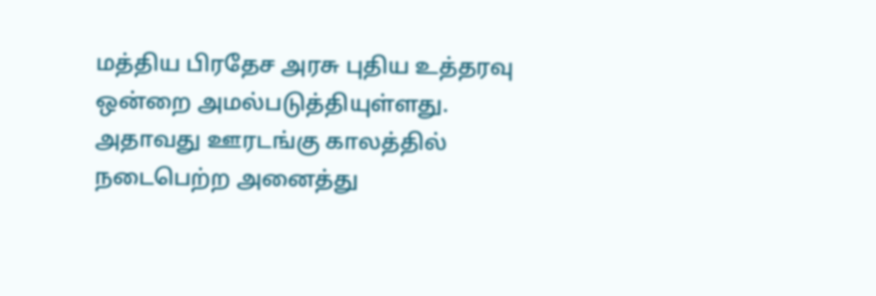மத்திய பிரதேச அரசு புதிய உத்தரவு ஒன்றை அமல்படுத்தியுள்ளது. அதாவது ஊரடங்கு காலத்தில் நடைபெற்ற அனைத்து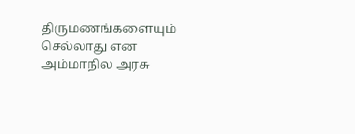திருமணங்களையும் செல்லாது என அம்மாநில அரசு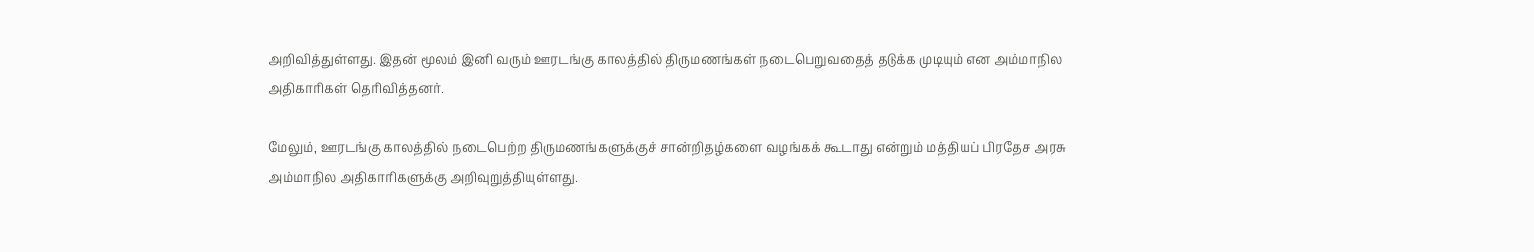அறிவித்துள்ளது. இதன் மூலம் இனி வரும் ஊரடங்கு காலத்தில் திருமணங்கள் நடைபெறுவதைத் தடுக்க முடியும் என அம்மாநில அதிகாரிகள் தெரிவித்தனர்.

மேலும், ஊரடங்கு காலத்தில் நடைபெற்ற திருமணங்களுக்குச் சான்றிதழ்களை வழங்கக் கூடாது என்றும் மத்தியப் பிரதேச அரசு அம்மாநில அதிகாரிகளுக்கு அறிவுறுத்தியுள்ளது.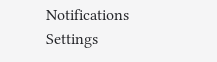Notifications
Settings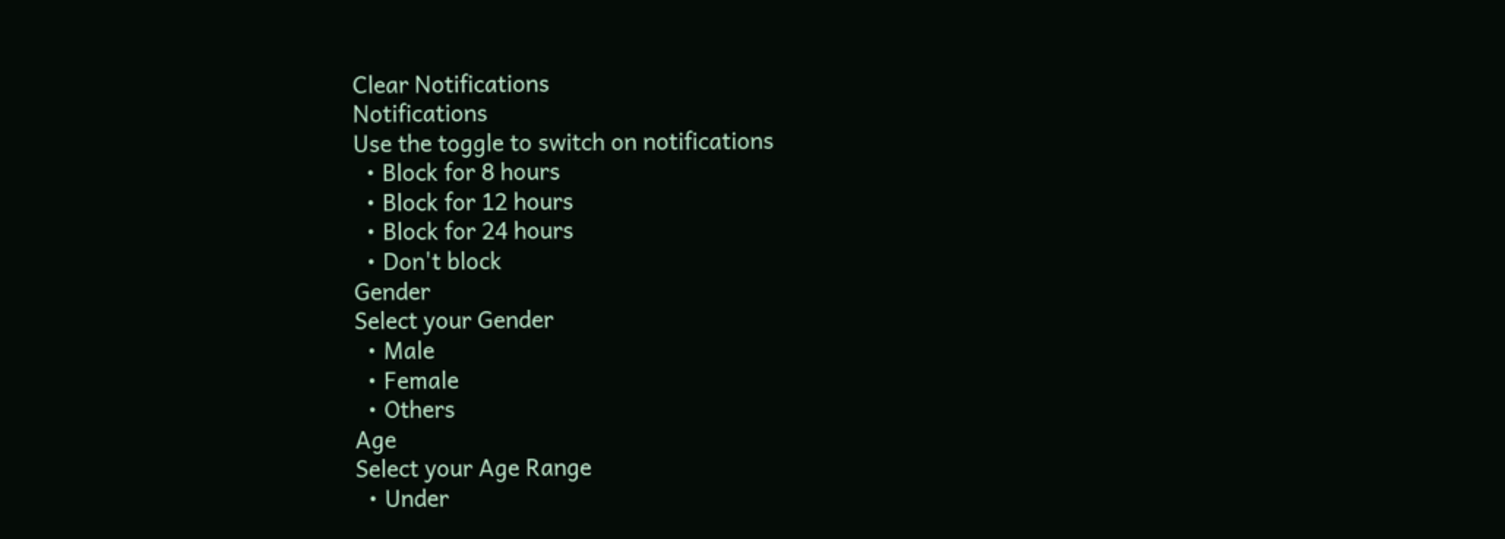Clear Notifications
Notifications
Use the toggle to switch on notifications
  • Block for 8 hours
  • Block for 12 hours
  • Block for 24 hours
  • Don't block
Gender
Select your Gender
  • Male
  • Female
  • Others
Age
Select your Age Range
  • Under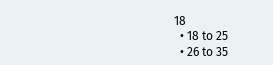18
  • 18 to 25
  • 26 to 35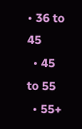• 36 to 45
  • 45 to 55
  • 55+